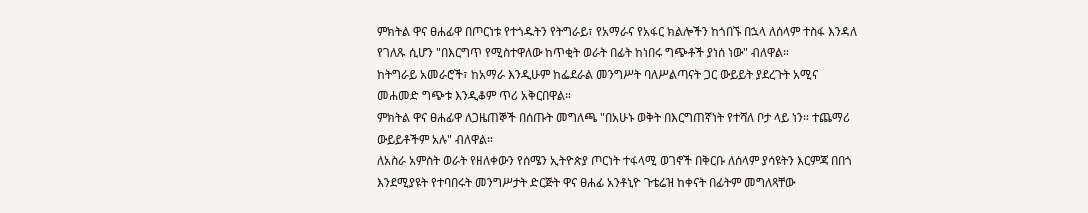ምክትል ዋና ፀሐፊዋ በጦርነቱ የተጎዱትን የትግራይ፣ የአማራና የአፋር ክልሎችን ከጎበኙ በኋላ ለሰላም ተስፋ እንዳለ የገለጹ ሲሆን "በእርግጥ የሚስተዋለው ከጥቂት ወራት በፊት ከነበሩ ግጭቶች ያነሰ ነው" ብለዋል።
ከትግራይ አመራሮች፣ ከአማራ እንዲሁም ከፌደራል መንግሥት ባለሥልጣናት ጋር ውይይት ያደረጉት አሚና መሐመድ ግጭቱ እንዲቆም ጥሪ አቅርበዋል።
ምክትል ዋና ፀሐፊዋ ለጋዜጠኞች በሰጡት መግለጫ "በአሁኑ ወቅት በእርግጠኛነት የተሻለ ቦታ ላይ ነን። ተጨማሪ ውይይቶችም አሉ" ብለዋል።
ለአስራ አምስት ወራት የዘለቀውን የሰሜን ኢትዮጵያ ጦርነት ተፋላሚ ወገኖች በቅርቡ ለሰላም ያሳዩትን እርምጃ በበጎ እንደሚያዩት የተባበሩት መንግሥታት ድርጅት ዋና ፀሐፊ አንቶኒዮ ጉቴሬዝ ከቀናት በፊትም መግለጻቸው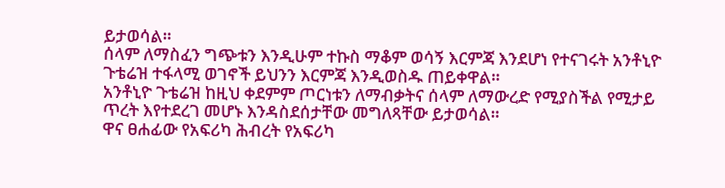ይታወሳል።
ሰላም ለማስፈን ግጭቱን እንዲሁም ተኩስ ማቆም ወሳኝ እርምጃ እንደሆነ የተናገሩት አንቶኒዮ ጉቴሬዝ ተፋላሚ ወገኖች ይህንን እርምጃ እንዲወስዱ ጠይቀዋል።
አንቶኒዮ ጉቴሬዝ ከዚህ ቀደምም ጦርነቱን ለማብቃትና ሰላም ለማውረድ የሚያስችል የሚታይ ጥረት እየተደረገ መሆኑ እንዳስደሰታቸው መግለጻቸው ይታወሳል።
ዋና ፀሐፊው የአፍሪካ ሕብረት የአፍሪካ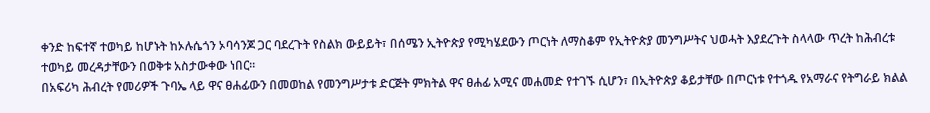ቀንድ ከፍተኛ ተወካይ ከሆኑት ከኦሉሴጎን ኦባሳንጆ ጋር ባደረጉት የስልክ ውይይት፣ በሰሜን ኢትዮጵያ የሚካሄደውን ጦርነት ለማስቆም የኢትዮጵያ መንግሥትና ህወሓት እያደረጉት ስላላው ጥረት ከሕብረቱ ተወካይ መረዳታቸውን በወቅቱ አስታውቀው ነበር።
በአፍሪካ ሕብረት የመሪዎች ጉባኤ ላይ ዋና ፀሐፊውን በመወከል የመንግሥታቱ ድርጅት ምክትል ዋና ፀሐፊ አሚና መሐመድ የተገኙ ሲሆን፣ በኢትዮጵያ ቆይታቸው በጦርነቱ የተጎዱ የአማራና የትግራይ ክልል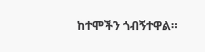ከተሞችን ጎብኝተዋል።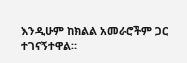እንዲሁም ከክልል አመራሮችም ጋር ተገናኝተዋል።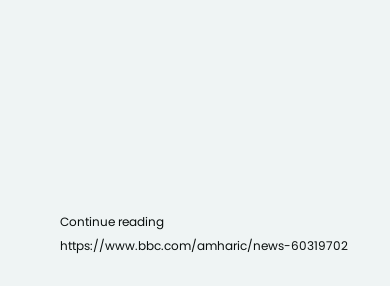Continue reading https://www.bbc.com/amharic/news-60319702